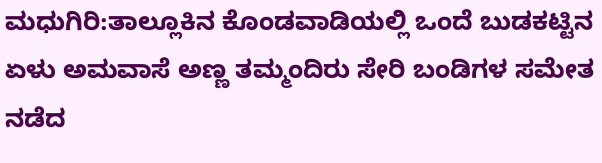ಮಧುಗಿರಿ:ತಾಲ್ಲೂಕಿನ ಕೊಂಡವಾಡಿಯಲ್ಲಿ ಒಂದೆ ಬುಡಕಟ್ಟಿನ ಏಳು ಅಮವಾಸೆ ಅಣ್ಣ ತಮ್ಮಂದಿರು ಸೇರಿ ಬಂಡಿಗಳ ಸಮೇತ ನಡೆದ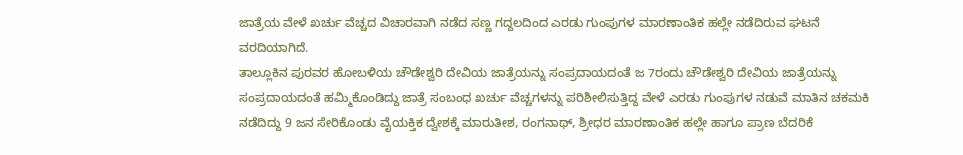ಜಾತ್ರೆಯ ವೇಳೆ ಖರ್ಚು ವೆಚ್ಚದ ವಿಚಾರವಾಗಿ ನಡೆದ ಸಣ್ಣ ಗದ್ದಲದಿಂದ ಎರಡು ಗುಂಪುಗಳ ಮಾರಣಾಂತಿಕ ಹಲ್ಲೇ ನಡೆದಿರುವ ಘಟನೆ ವರದಿಯಾಗಿದೆ.
ತಾಲ್ಲೂಕಿನ ಪುರವರ ಹೋಬಳಿಯ ಚೌಡೇಶ್ವರಿ ದೇವಿಯ ಜಾತ್ರೆಯನ್ನು ಸಂಪ್ರದಾಯದಂತೆ ಜ 7ರಂದು ಚೌಡೇಶ್ವರಿ ದೇವಿಯ ಜಾತ್ರೆಯನ್ನು ಸಂಪ್ರದಾಯದಂತೆ ಹಮ್ಮಿಕೊಂಡಿದ್ದು ಜಾತ್ರೆ ಸಂಬಂಧ ಖರ್ಚು ವೆಚ್ಚಗಳನ್ನು ಪರಿಶೀಲಿಸುತ್ತಿದ್ದ ವೇಳೆ ಎರಡು ಗುಂಪುಗಳ ನಡುವೆ ಮಾತಿನ ಚಕಮಕಿ ನಡೆದಿದ್ದು 9 ಜನ ಸೇರಿಕೊಂಡು ವೈಯಕ್ತಿಕ ದ್ವೇಶಕ್ಕೆ ಮಾರುತೀಶ, ರಂಗನಾಥ್, ಶ್ರೀಧರ ಮಾರಣಾಂತಿಕ ಹಲ್ಲೇ ಹಾಗೂ ಪ್ರಾಣ ಬೆದರಿಕೆ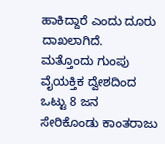ಹಾಕಿದ್ದಾರೆ ಎಂದು ದೂರು ದಾಖಲಾಗಿದೆ.
ಮತ್ತೊಂದು ಗುಂಪು ವೈಯಕ್ತಿಕ ದ್ವೇಶದಿಂದ ಒಟ್ಟು 8 ಜನ ಸೇರಿಕೊಂಡು ಕಾಂತರಾಜು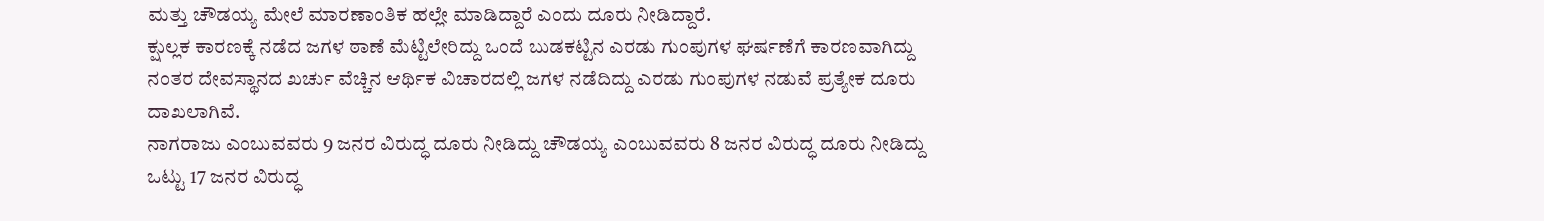ಮತ್ತು ಚೌಡಯ್ಯ ಮೇಲೆ ಮಾರಣಾಂತಿಕ ಹಲ್ಲೇ ಮಾಡಿದ್ದಾರೆ ಎಂದು ದೂರು ನೀಡಿದ್ದಾರೆ.
ಕ್ಷುಲ್ಲಕ ಕಾರಣಕ್ಕೆ ನಡೆದ ಜಗಳ ಠಾಣೆ ಮೆಟ್ಟಿಲೇರಿದ್ದು ಒಂದೆ ಬುಡಕಟ್ಟಿನ ಎರಡು ಗುಂಪುಗಳ ಘರ್ಷಣೆಗೆ ಕಾರಣವಾಗಿದ್ದು ನಂತರ ದೇವಸ್ಥಾನದ ಖರ್ಚು ವೆಚ್ಚಿನ ಆರ್ಥಿಕ ವಿಚಾರದಲ್ಲಿ ಜಗಳ ನಡೆದಿದ್ದು ಎರಡು ಗುಂಪುಗಳ ನಡುವೆ ಪ್ರತ್ಯೇಕ ದೂರು ದಾಖಲಾಗಿವೆ.
ನಾಗರಾಜು ಎಂಬುವವರು 9 ಜನರ ವಿರುದ್ಧ ದೂರು ನೀಡಿದ್ದು ಚೌಡಯ್ಯ ಎಂಬುವವರು 8 ಜನರ ವಿರುದ್ಧ ದೂರು ನೀಡಿದ್ದು ಒಟ್ಟು 17 ಜನರ ವಿರುದ್ಧ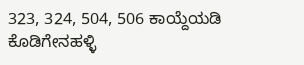323, 324, 504, 506 ಕಾಯ್ದೆಯಡಿ ಕೊಡಿಗೇನಹಳ್ಳಿ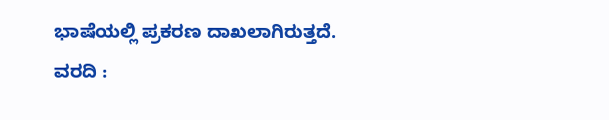ಭಾಷೆಯಲ್ಲಿ ಪ್ರಕರಣ ದಾಖಲಾಗಿರುತ್ತದೆ.
ವರದಿ :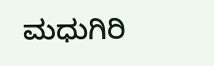ಮಧುಗಿರಿ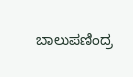ಬಾಲುಪಣಿಂದ್ರ